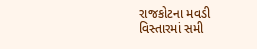રાજકોટના મવડી વિસ્તારમાં સમી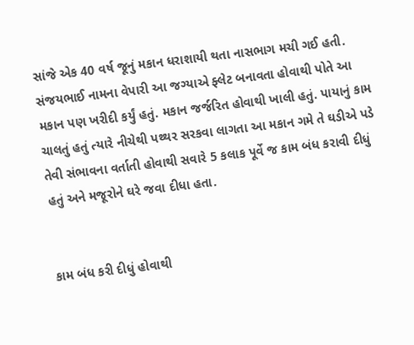સાંજે એક 40 વર્ષ જૂનું મકાન ધરાશાયી થતા નાસભાગ મચી ગઈ હતી. સંજયભાઈ નામના વેપારી આ જગ્યાએ ફ્લેટ બનાવતા હોવાથી પોતે આ મકાન પણ ખરીદી કર્યું હતું. મકાન જર્જરિત હોવાથી ખાલી હતું. પાયાનું કામ ચાલતું હતું ત્યારે નીચેથી પથ્થર સરકવા લાગતા આ મકાન ગમે તે ઘડીએ પડે તેવી સંભાવના વર્તાતી હોવાથી સવારે 5 કલાક પૂર્વે જ કામ બંધ કરાવી દીધું હતું અને મજૂરોને ઘરે જવા દીધા હતા.


કામ બંધ કરી દીધું હોવાથી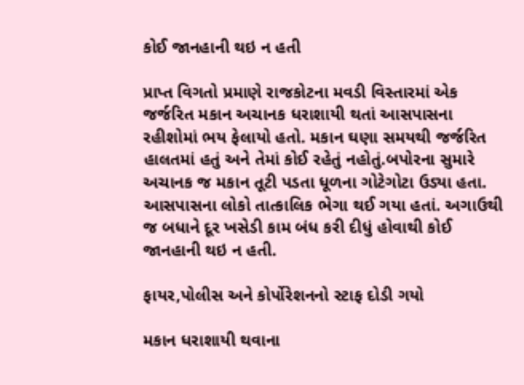કોઈ જાનહાની થઇ ન હતી

પ્રાપ્ત વિગતો પ્રમાણે રાજકોટના મવડી વિસ્તારમાં એક જર્જરિત મકાન અચાનક ધરાશાયી થતાં આસપાસના રહીશોમાં ભય ફેલાયો હતો. મકાન ઘણા સમયથી જર્જરિત હાલતમાં હતું અને તેમાં કોઈ રહેતું નહોતું.બપોરના સુમારે અચાનક જ મકાન તૂટી પડતા ધૂળના ગોટેગોટા ઉડ્યા હતા. આસપાસના લોકો તાત્કાલિક ભેગા થઈ ગયા હતાં. અગાઉથી જ બધાને દૂર ખસેડી કામ બંધ કરી દીધું હોવાથી કોઈ જાનહાની થઇ ન હતી.

ફાયર,પોલીસ અને કોર્પોરેશનનો સ્ટાફ દોડી ગયો

મકાન ધરાશાયી થવાના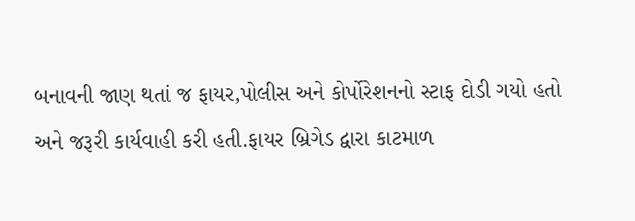બનાવની જાણ થતાં જ ફાયર,પોલીસ અને કોર્પોરેશનનો સ્ટાફ દોડી ગયો હતો અને જરૂરી કાર્યવાહી કરી હતી.ફાયર બ્રિગેડ દ્વારા કાટમાળ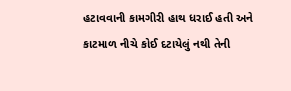હટાવવાની કામગીરી હાથ ધરાઈ હતી અને કાટમાળ નીચે કોઈ દટાયેલું નથી તેની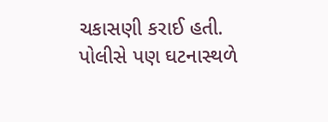ચકાસણી કરાઈ હતી. પોલીસે પણ ઘટનાસ્થળે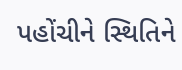પહોંચીને સ્થિતિને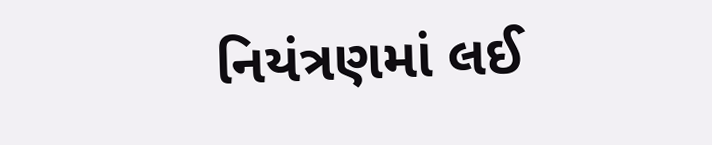નિયંત્રણમાં લઈ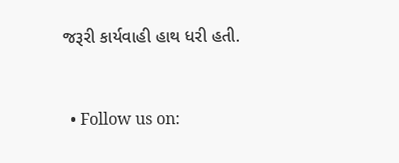જરૂરી કાર્યવાહી હાથ ધરી હતી.


  • Follow us on: